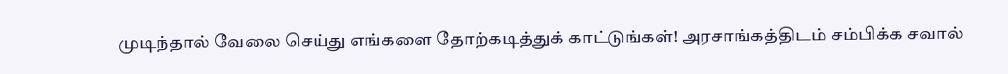முடிந்தால் வேலை செய்து எங்களை தோற்கடித்துக் காட்டுங்கள்! அரசாங்கத்திடம் சம்பிக்க சவால்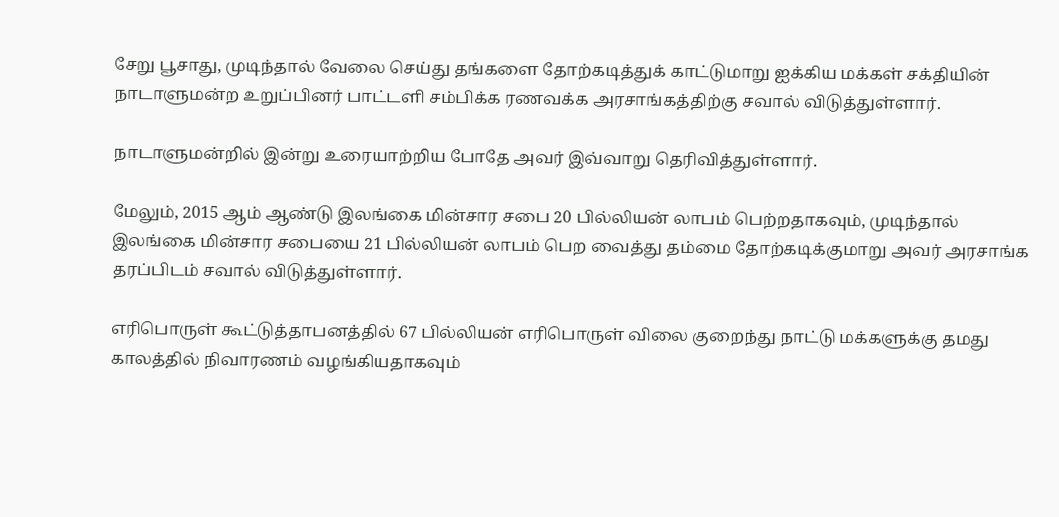சேறு பூசாது, முடிந்தால் வேலை செய்து தங்களை தோற்கடித்துக் காட்டுமாறு ஐக்கிய மக்கள் சக்தியின் நாடாளுமன்ற உறுப்பினர் பாட்டளி சம்பிக்க ரணவக்க அரசாங்கத்திற்கு சவால் விடுத்துள்ளார்.

நாடாளுமன்றில் இன்று உரையாற்றிய போதே அவர் இவ்வாறு தெரிவித்துள்ளார்.

மேலும், 2015 ஆம் ஆண்டு இலங்கை மின்சார சபை 20 பில்லியன் லாபம் பெற்றதாகவும், முடிந்தால் இலங்கை மின்சார சபையை 21 பில்லியன் லாபம் பெற வைத்து தம்மை தோற்கடிக்குமாறு அவர் அரசாங்க தரப்பிடம் சவால் விடுத்துள்ளார்.

எரிபொருள் கூட்டுத்தாபனத்தில் 67 பில்லியன் எரிபொருள் விலை குறைந்து நாட்டு மக்களுக்கு தமது காலத்தில் நிவாரணம் வழங்கியதாகவும்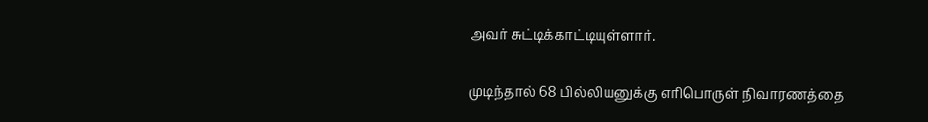அவர் சுட்டிக்காட்டியுள்ளார்.

முடிந்தால் 68 பில்லியனுக்கு எரிபொருள் நிவாரணத்தை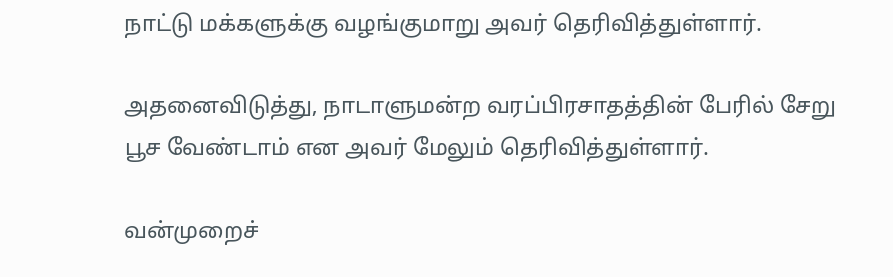நாட்டு மக்களுக்கு வழங்குமாறு அவர் தெரிவித்துள்ளார்.

அதனைவிடுத்து, நாடாளுமன்ற வரப்பிரசாதத்தின் பேரில் சேறு பூச வேண்டாம் என அவர் மேலும் தெரிவித்துள்ளார்.

வன்முறைச்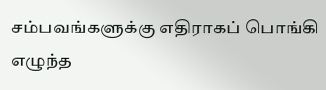சம்பவங்களுக்கு எதிராகப் பொங்கி எழுந்த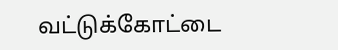வட்டுக்கோட்டை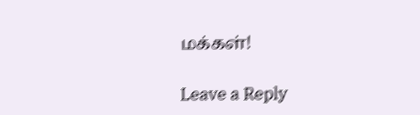மக்கள்!

Leave a Reply